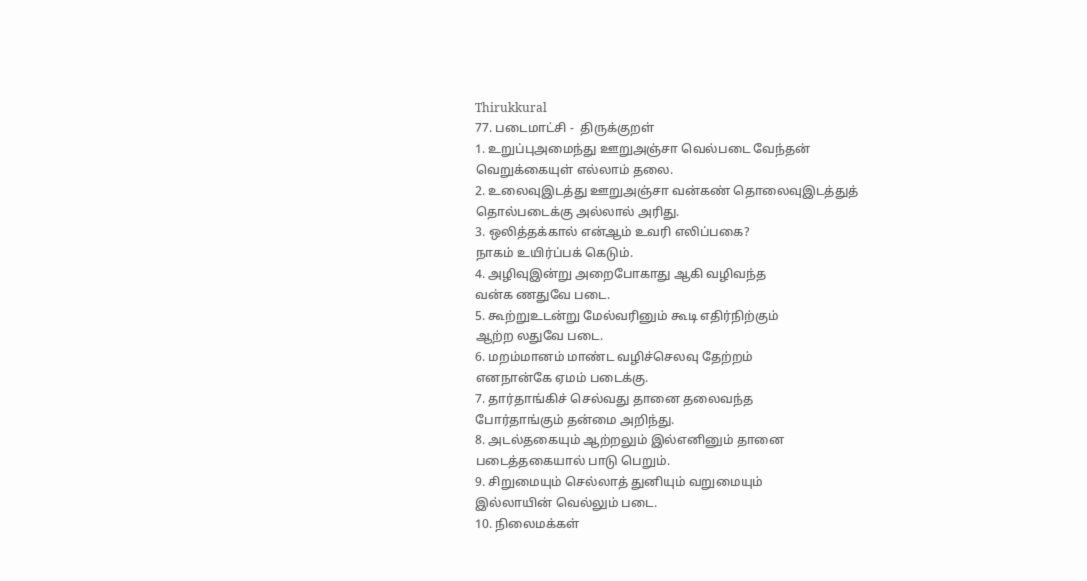Thirukkural
77. படைமாட்சி -  திருக்குறள்
1. உறுப்புஅமைந்து ஊறுஅஞ்சா வெல்படை வேந்தன்
வெறுக்கையுள் எல்லாம் தலை.
2. உலைவுஇடத்து ஊறுஅஞ்சா வன்கண் தொலைவுஇடத்துத்
தொல்படைக்கு அல்லால் அரிது.
3. ஒலித்தக்கால் என்ஆம் உவரி எலிப்பகை?
நாகம் உயிர்ப்பக் கெடும்.
4. அழிவுஇன்று அறைபோகாது ஆகி வழிவந்த
வன்க ணதுவே படை.
5. கூற்றுஉடன்று மேல்வரினும் கூடி எதிர்நிற்கும்
ஆற்ற லதுவே படை.
6. மறம்மானம் மாண்ட வழிச்செலவு தேற்றம்
எனநான்கே ஏமம் படைக்கு.
7. தார்தாங்கிச் செல்வது தானை தலைவந்த
போர்தாங்கும் தன்மை அறிந்து.
8. அடல்தகையும் ஆற்றலும் இல்எனினும் தானை
படைத்தகையால் பாடு பெறும்.
9. சிறுமையும் செல்லாத் துனியும் வறுமையும்
இல்லாயின் வெல்லும் படை.
10. நிலைமக்கள்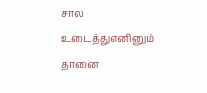சால உடைத்துஎனினும் தானை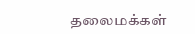தலைமக்கள்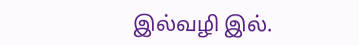இல்வழி இல்.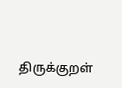திருக்குறள்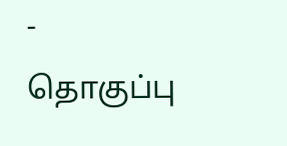- தொகுப்பு